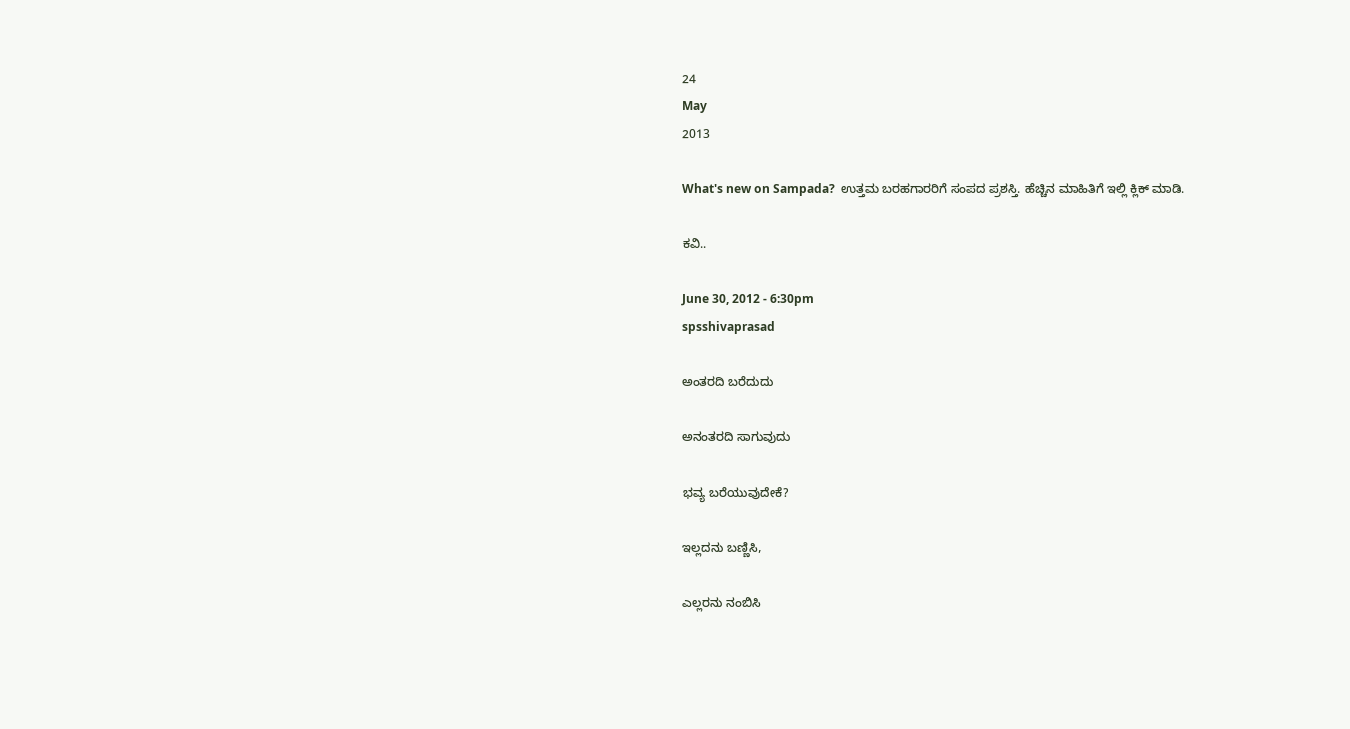24
May
2013

What's new on Sampada?  ಉತ್ತಮ ಬರಹಗಾರರಿಗೆ ಸಂಪದ ಪ್ರಶಸ್ತಿ. ಹೆಚ್ಚಿನ ಮಾಹಿತಿಗೆ ಇಲ್ಲಿ ಕ್ಲಿಕ್ ಮಾಡಿ.

ಕವಿ..

June 30, 2012 - 6:30pm
spsshivaprasad

ಅಂತರದಿ ಬರೆದುದು

ಅನಂತರದಿ ಸಾಗುವುದು

ಭವ್ಯ ಬರೆಯುವುದೇಕೆ?

ಇಲ್ಲದನು ಬಣ್ಣಿಸಿ,

ಎಲ್ಲರನು ನಂಬಿಸಿ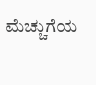ಮೆಚ್ಚುಗೆಯ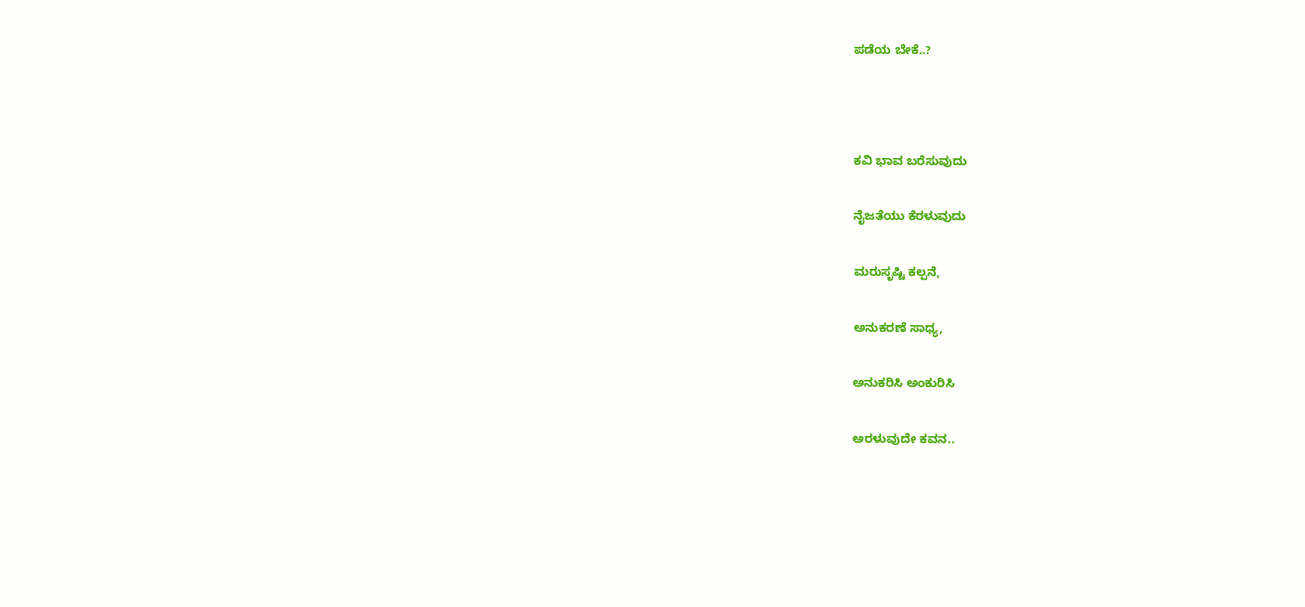ಪಡೆಯ ಬೇಕೆ..?



ಕವಿ ಭಾವ ಬರೆಸುವುದು

ನೈಜತೆಯು ಕೆರಳುವುದು

ಮರುಸೃಷ್ಟಿ ಕಲ್ಪನೆ,

ಅನುಕರಣೆ ಸಾಧ್ಯ,

ಅನುಕರಿಸಿ ಅಂಕುರಿಸಿ

ಅರಳುವುದೇ ಕವನ..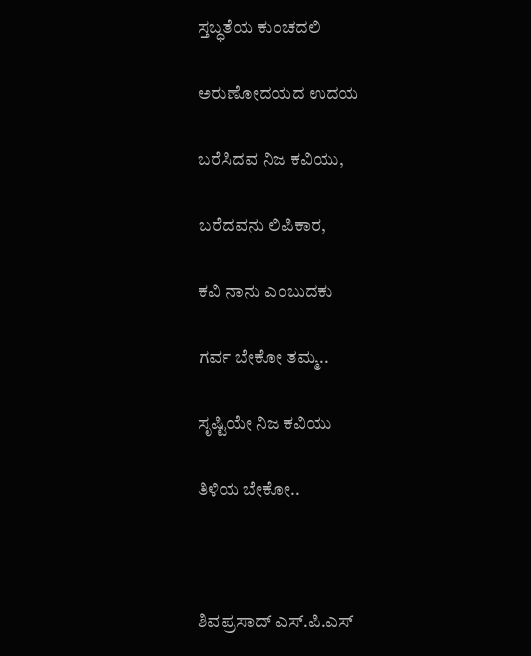ಸ್ತಬ್ಧತೆಯ ಕುಂಚದಲಿ

ಅರುಣೋದಯದ ಉದಯ

ಬರೆಸಿದವ ನಿಜ ಕವಿಯು,

ಬರೆದವನು ಲಿಪಿಕಾರ,

ಕವಿ ನಾನು ಎಂಬುದಕು

ಗರ್ವ ಬೇಕೋ ತಮ್ಮ..

ಸೃಷ್ಟಿಯೇ ನಿಜ ಕವಿಯು

ತಿಳಿಯ ಬೇಕೋ..



ಶಿವಪ್ರಸಾದ್ ಎಸ್.ಪಿ.ಎಸ್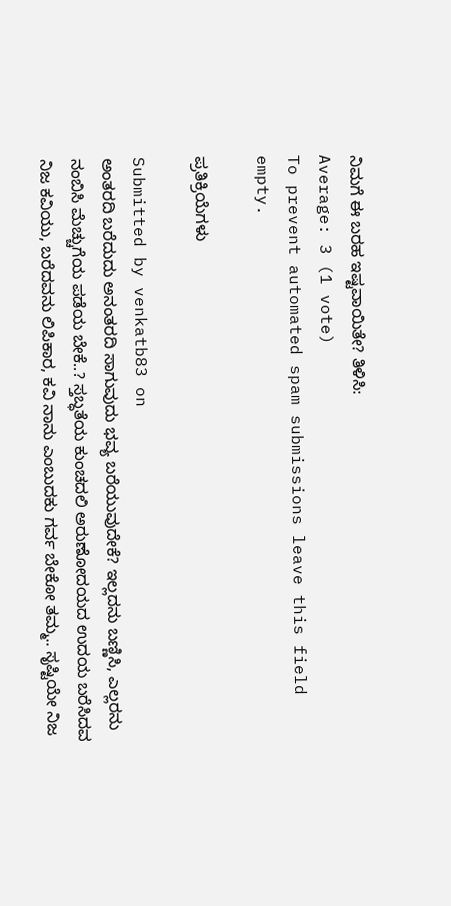ನಿಮಗೆ ಈ ಬರಹ ಇಷ್ಟವಾಯಿತೇ? ತಿಳಿಸಿ:
Average: 3 (1 vote)
To prevent automated spam submissions leave this field empty.

ಪ್ರತಿಕ್ರಿಯೆಗಳು

Submitted by venkatb83 on
ಅಂತರದಿ ಬರೆದುದು ಅನಂತರದಿ ಸಾಗುವುದು ಭವ್ಯ ಬರೆಯುವುದೇಕೆ? ಇಲ್ಲದನು ಬಣ್ಣಿಸಿ, ಎಲ್ಲರನು ನಂಬಿಸಿ ಮೆಚ್ಚುಗೆಯ ಪಡೆಯ ಬೇಕೆ..? ಸ್ತಬ್ಧತೆಯ ಕುಂಚದಲಿ ಅರುಣೋದಯದ ಉದಯ ಬರೆಸಿದವ ನಿಜ ಕವಿಯು, ಬರೆದವನು ಲಿಪಿಕಾರ, ಕವಿ ನಾನು ಎಂಬುದಕು ಗರ್ವ ಬೇಕೋ ತಮ್ಮ.. ಸೃಷ್ಟಿಯೇ ನಿಜ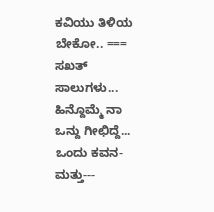ಕವಿಯು ತಿಳಿಯ ಬೇಕೋ.. === ಸಖತ್ ಸಾಲುಗಳು... ಹಿನ್ದೊಮ್ಮೆ ನಾ ಒನ್ದು ಗೀಛಿದ್ದೆ... ಒಂದು ಕವನ-ಮತ್ತು---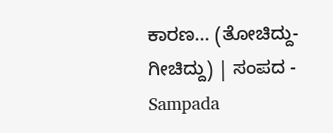ಕಾರಣ... (ತೋಚಿದ್ದು-ಗೀಚಿದ್ದು) | ಸಂಪದ - Sampada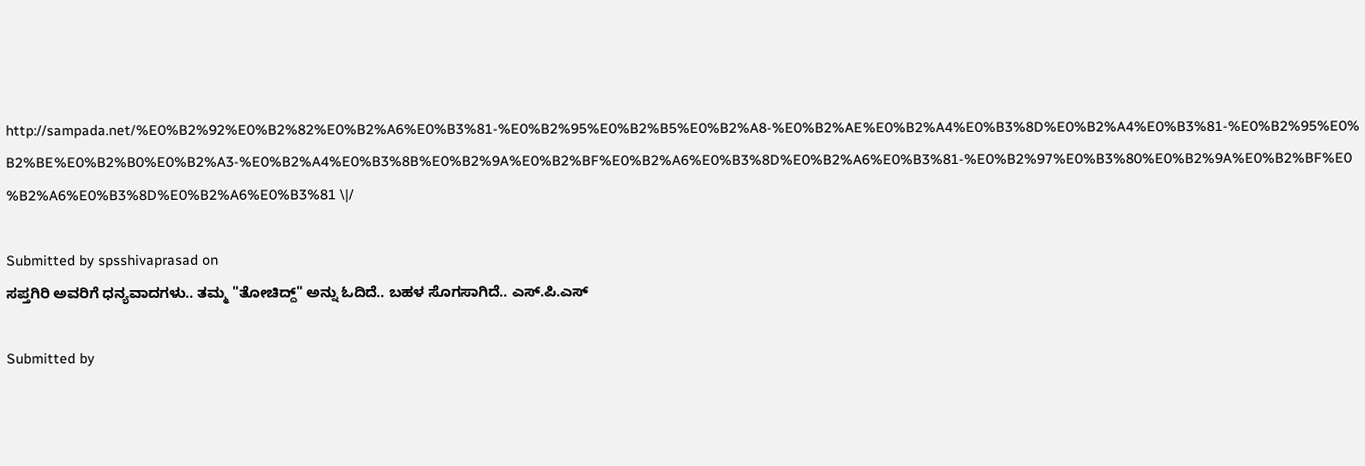http://sampada.net/%E0%B2%92%E0%B2%82%E0%B2%A6%E0%B3%81-%E0%B2%95%E0%B2%B5%E0%B2%A8-%E0%B2%AE%E0%B2%A4%E0%B3%8D%E0%B2%A4%E0%B3%81-%E0%B2%95%E0%B2%BE%E0%B2%B0%E0%B2%A3-%E0%B2%A4%E0%B3%8B%E0%B2%9A%E0%B2%BF%E0%B2%A6%E0%B3%8D%E0%B2%A6%E0%B3%81-%E0%B2%97%E0%B3%80%E0%B2%9A%E0%B2%BF%E0%B2%A6%E0%B3%8D%E0%B2%A6%E0%B3%81 \|/

Submitted by spsshivaprasad on
ಸಪ್ತಗಿರಿ ಅವರಿಗೆ ಧನ್ಯವಾದಗಳು.. ತಮ್ಮ "ತೋಚಿದ್ದ್" ಅನ್ನು ಓದಿದೆ.. ಬಹಳ ಸೊಗಸಾಗಿದೆ.. ಎಸ್.ಪಿ.ಎಸ್

Submitted by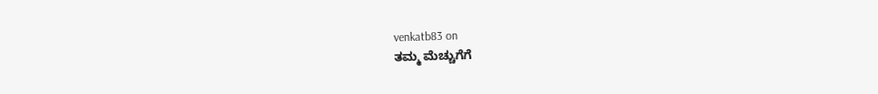venkatb83 on
ತಮ್ಮ ಮೆಚ್ಚುಗೆಗೆ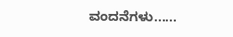ವಂದನೆಗಳು......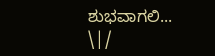ಶುಭವಾಗಲಿ... \|/